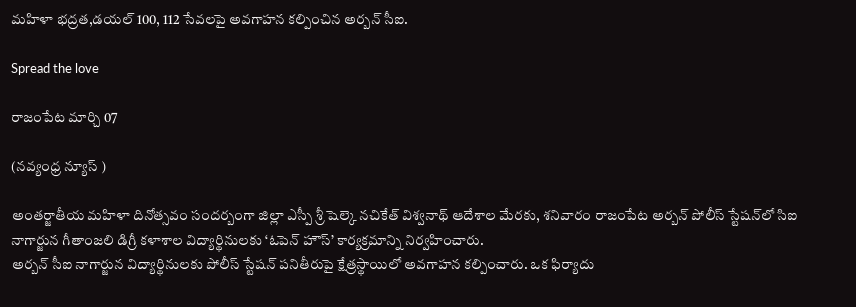మహిళా భద్రత,డయల్ 100, 112 సేవలపై అవగాహన కల్పించిన అర్బన్ సీఐ.

Spread the love

రాజంపేట మార్చి 07

(నవ్యంధ్ర న్యూస్ )

అంతర్జాతీయ మహిళా దినోత్సవం సందర్బంగా జిల్లా ఎస్పీ శ్రీ షెల్కె నచికేత్ విశ్వనాథ్ ఆదేశాల మేరకు, శనివారం రాజంపేట అర్బన్ పోలీస్ స్టేషన్‌లో సిఐ నాగార్జున గీతాంజలి డిగ్రీ కళాశాల విద్యార్థినులకు ‘ఓపెన్ హౌస్’ కార్యక్రమాన్ని నిర్వహించారు.
అర్బన్ సీఐ నాగార్జున విద్యార్థినులకు పోలీస్ స్టేషన్ పనితీరుపై క్షేత్రస్థాయిలో అవగాహన కల్పించారు. ఒక ఫిర్యాదు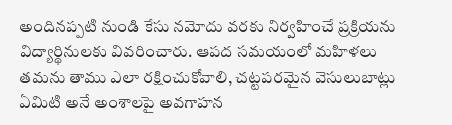అందినప్పటి నుండి కేసు నమోదు వరకు నిర్వహించే ప్రక్రియను విద్యార్థినులకు వివరించారు. ఆపద సమయంలో మహిళలు తమను తాము ఎలా రక్షించుకోవాలి, చట్టపరమైన వెసులుబాట్లు ఏమిటి అనే అంశాలపై అవగాహన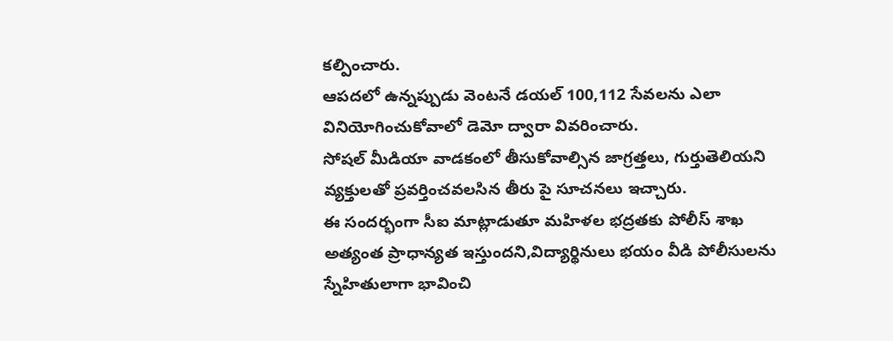కల్పించారు.
ఆపదలో ఉన్నప్పుడు వెంటనే డయల్ 100,112 సేవలను ఎలా
వినియోగించుకోవాలో డెమో ద్వారా వివరించారు.
సోషల్ మీడియా వాడకంలో తీసుకోవాల్సిన జాగ్రత్తలు, గుర్తుతెలియని వ్యక్తులతో ప్రవర్తించవలసిన తీరు పై సూచనలు ఇచ్చారు.
ఈ సందర్భంగా సీఐ మాట్లాడుతూ మహిళల భద్రతకు పోలీస్ శాఖ అత్యంత ప్రాధాన్యత ఇస్తుందని,విద్యార్థినులు భయం వీడి పోలీసులను స్నేహితులాగా భావించి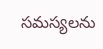సమస్యలను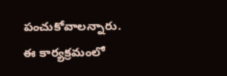పంచుకోవాలన్నారు.
ఈ కార్యక్రమంలో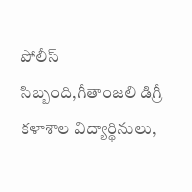పోలీస్ సిబ్బంది,గీతాంజలి డిగ్రీ కళాశాల విద్యార్థినులు,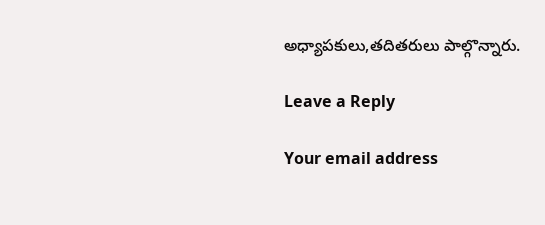అధ్యాపకులు,తదితరులు పాల్గొన్నారు.

Leave a Reply

Your email address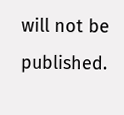will not be published.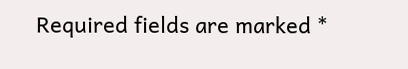Required fields are marked *